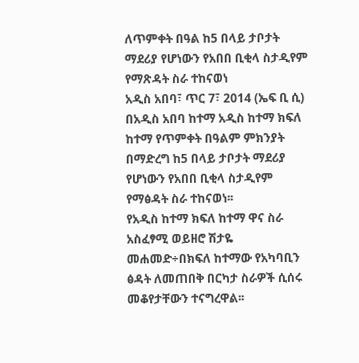ለጥምቀት በዓል ከ5 በላይ ታቦታት ማደሪያ የሆነውን የአበበ ቢቂላ ስታዲየም የማጽዳት ስራ ተከናወነ
አዲስ አበባ፣ ጥር 7፣ 2014 (ኤፍ ቢ ሲ) በአዲስ አበባ ከተማ አዲስ ከተማ ክፍለ ከተማ የጥምቀት በዓልም ምክንያት በማድረግ ከ5 በላይ ታቦታት ማደሪያ የሆነውን የአበበ ቢቂላ ስታዲየም የማፅዳት ስራ ተከናወነ፡፡
የአዲስ ከተማ ክፍለ ከተማ ዋና ስራ አስፈፃሚ ወይዘሮ ሽታዬ መሐመድ÷በክፍለ ከተማው የአካባቢን ፅዳት ለመጠበቅ በርካታ ስራዎች ሲሰሩ መቆየታቸውን ተናግረዋል፡፡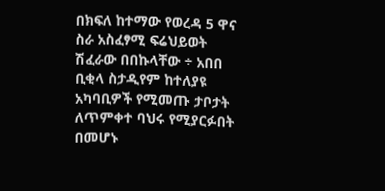በክፍለ ከተማው የወረዳ 5 ዋና ስራ አስፈፃሚ ፍሬህይወት ሽፈራው በበኩላቸው ÷ አበበ ቢቂላ ስታዲየም ከተለያዩ አካባቢዎች የሚመጡ ታቦታት ለጥምቀተ ባህሩ የሚያርፉበት በመሆኑ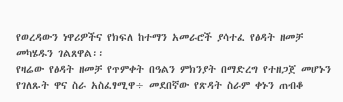የወረዳውን ነዋሪዎችና የክፍለ ከተማን አመራሮች ያሳተፈ የፅዳት ዘመቻ መካሄዱን ገልጸዋል፡፡
የዛሬው የፅዳት ዘመቻ የጥምቀት በዓልን ምክንያት በማድረግ የተዘጋጀ መሆኑን የገለጹት ዋና ስራ አስፈፃሚዋ÷ መደበኛው የጽዳት ስራም ቀኑን ጠብቆ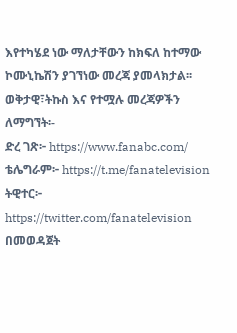እየተካሄደ ነው ማለታቸውን ከክፍለ ከተማው ኮሙኒኬሽን ያገኘነው መረጃ ያመላክታል፡፡
ወቅታዊ፣ትኩስ እና የተሟሉ መረጃዎችን ለማግኘት፡-
ድረ ገጽ፦ https://www.fanabc.com/
ቴሌግራም፦ https://t.me/fanatelevision
ትዊተር፦ https://twitter.com/fanatelevision በመወዳጀት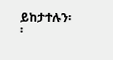ይከታተሉን፡፡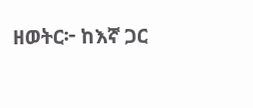ዘወትር፦ ከእኛ ጋር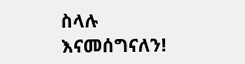ስላሉ እናመሰግናለን!